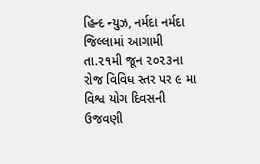હિન્દ ન્યુઝ, નર્મદા નર્મદા જિલ્લામાં આગામી તા.૨૧મી જૂન ૨૦૨૩ના રોજ વિવિધ સ્તર પર ૯ મા વિશ્વ યોગ દિવસની ઉજવણી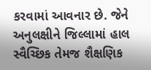કરવામાં આવનાર છે. જેને અનુલક્ષીને જિલ્લામાં હાલ સ્વૈચ્છિક તેમજ શૈક્ષણિક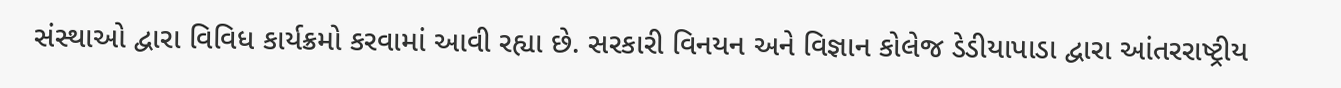સંસ્થાઓ દ્વારા વિવિધ કાર્યક્રમો કરવામાં આવી રહ્યા છે. સરકારી વિનયન અને વિજ્ઞાન કોલેજ ડેડીયાપાડા દ્વારા આંતરરાષ્ટ્રીય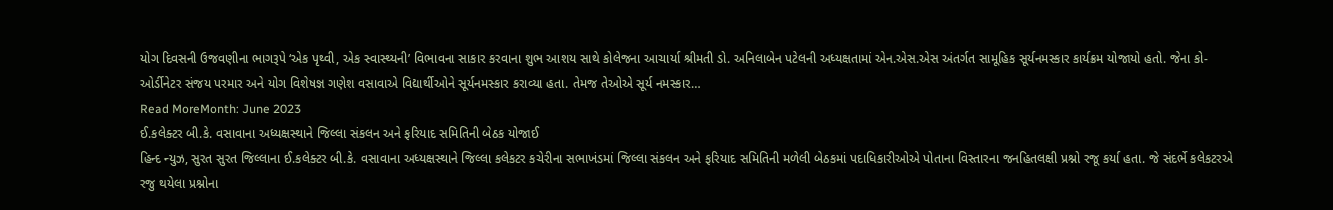યોગ દિવસની ઉજવણીના ભાગરૂપે ‘એક પૃથ્વી, એક સ્વાસ્થ્યની’ વિભાવના સાકાર કરવાના શુભ આશય સાથે કોલેજના આચાર્યા શ્રીમતી ડો. અનિલાબેન પટેલની અધ્યક્ષતામાં એન.એસ.એસ અંતર્ગત સામૂહિક સૂર્યનમસ્કાર કાર્યક્રમ યોજાયો હતો. જેના કો-ઓર્ડીનેટર સંજય પરમાર અને યોગ વિશેષજ્ઞ ગણેશ વસાવાએ વિદ્યાર્થીઓને સૂર્યનમસ્કાર કરાવ્યા હતા. તેમજ તેઓએ સૂર્ય નમસ્કાર…
Read MoreMonth: June 2023
ઈ.કલેક્ટર બી.કે. વસાવાના અધ્યક્ષસ્થાને જિલ્લા સંકલન અને ફરિયાદ સમિતિની બેઠક યોજાઈ
હિન્દ ન્યુઝ, સુરત સુરત જિલ્લાના ઈ.કલેક્ટર બી.કે. વસાવાના અધ્યક્ષસ્થાને જિલ્લા કલેકટર કચેરીના સભાખંડમાં જિલ્લા સંકલન અને ફરિયાદ સમિતિની મળેલી બેઠકમાં પદાધિકારીઓએ પોતાના વિસ્તારના જનહિતલક્ષી પ્રશ્નો રજૂ કર્યા હતા. જે સંદર્ભે કલેકટરએ રજુ થયેલા પ્રશ્નોના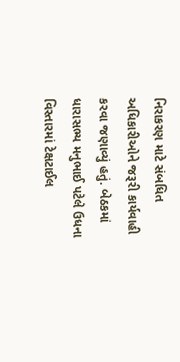નિરાકરણ માટે સંબધિત અધિકારીઓને જરૂરી કાર્યવાહી કરવા જણાવ્યું હતું. બેઠકમાં ધારાસભ્ય મનુભાઈ પટેલે ઉધના વિસ્તારમાં ટેક્ષટાઈલ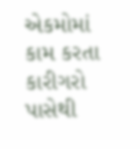એકમોમાં કામ કરતા કારીગરો પાસેથી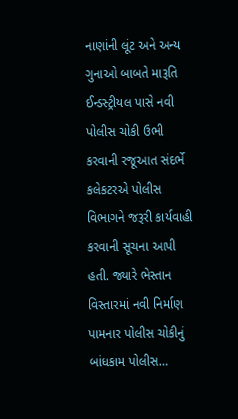નાણાંની લૂંટ અને અન્ય ગુનાઓ બાબતે મારૂતિ ઈન્ડસ્ટ્રીયલ પાસે નવી પોલીસ ચોકી ઉભી કરવાની રજૂઆત સંદર્ભે કલેકટરએ પોલીસ વિભાગને જરૂરી કાર્યવાહી કરવાની સૂચના આપી હતી. જ્યારે ભેસ્તાન વિસ્તારમાં નવી નિર્માણ પામનાર પોલીસ ચોકીનું બાંધકામ પોલીસ…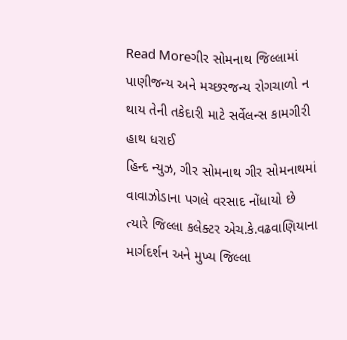Read Moreગીર સોમનાથ જિલ્લામાં પાણીજન્ય અને મચ્છરજન્ય રોગચાળો ન થાય તેની તકેદારી માટે સર્વેલન્સ કામગીરી હાથ ધરાઈ
હિન્દ ન્યુઝ, ગીર સોમનાથ ગીર સોમનાથમાં વાવાઝોડાના પગલે વરસાદ નોંધાયો છે ત્યારે જિલ્લા કલેક્ટર એચ.કે.વઢવાણિયાના માર્ગદર્શન અને મુખ્ય જિલ્લા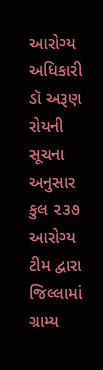આરોગ્ય અધિકારી ડૉ અરૂણ રોયની સૂચના અનુસાર કુલ ૨૩૭ આરોગ્ય ટીમ દ્વારા જિલ્લામાં ગ્રામ્ય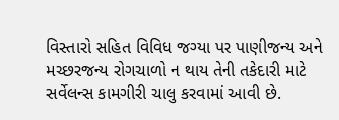વિસ્તારો સહિત વિવિધ જગ્યા પર પાણીજન્ય અને મચ્છરજન્ય રોગચાળો ન થાય તેની તકેદારી માટે સર્વેલન્સ કામગીરી ચાલુ કરવામાં આવી છે.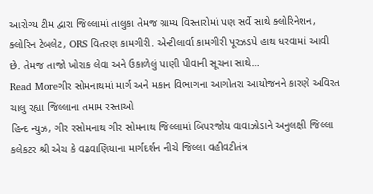આરોગ્ય ટીમ દ્વારા જિલ્લામાં તાલુકા તેમજ ગ્રામ્ય વિસ્તારોમાં પણ સર્વે સાથે ક્લોરિનેશન, ક્લોરિન ટેબલેટ, ORS વિતરણ કામગીરી. એન્ટીલાર્વા કામગીરી પૂરઝડપે હાથ ધરવામાં આવી છે. તેમજ તાજો ખોરાક લેવા અને ઉકાળેલું પાણી પીવાની સૂચના સાથે…
Read Moreગીર સોમનાથમાં માર્ગ અને મકાન વિભાગના આગોતરા આયોજનને કારણે અવિરત ચાલુ રહ્યા જિલ્લાના તમામ રસ્તાઓ
હિન્દ ન્યુઝ, ગીર રસોમનાથ ગીર સોમનાથ જિલ્લામાં બિપરજોય વાવાઝોડાને અનુલક્ષી જિલ્લા કલેકટર શ્રી એચ કે વઢવાણિયાના માર્ગદર્શન નીચે જિલ્લા વહીવટીતંત્ર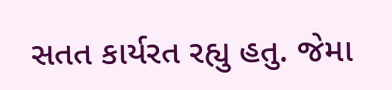સતત કાર્યરત રહ્યુ હતુ. જેમા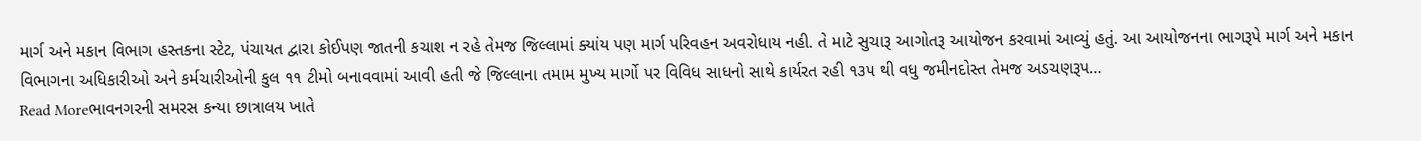માર્ગ અને મકાન વિભાગ હસ્તકના સ્ટેટ, પંચાયત દ્વારા કોઈપણ જાતની કચાશ ન રહે તેમજ જિલ્લામાં ક્યાંય પણ માર્ગ પરિવહન અવરોધાય નહી. તે માટે સુચારૂ આગોતરૂ આયોજન કરવામાં આવ્યું હતું. આ આયોજનના ભાગરૂપે માર્ગ અને મકાન વિભાગના અધિકારીઓ અને કર્મચારીઓની કુલ ૧૧ ટીમો બનાવવામાં આવી હતી જે જિલ્લાના તમામ મુખ્ય માર્ગો પર વિવિધ સાધનો સાથે કાર્યરત રહી ૧૩૫ થી વધુ જમીનદોસ્ત તેમજ અડચણરૂપ…
Read Moreભાવનગરની સમરસ કન્યા છાત્રાલય ખાતે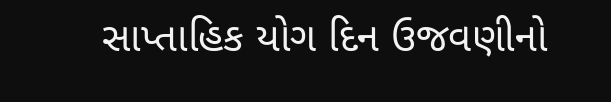સાપ્તાહિક યોગ દિન ઉજવણીનો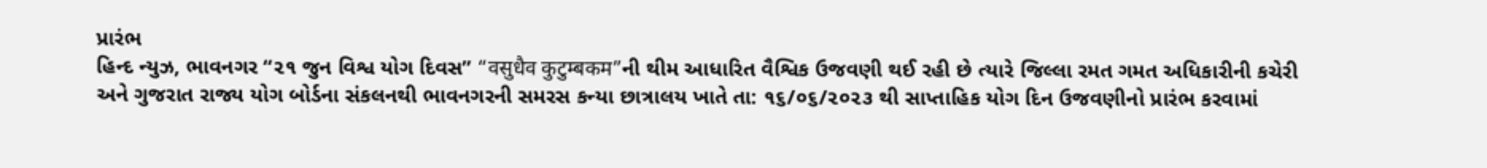પ્રારંભ
હિન્દ ન્યુઝ, ભાવનગર “૨૧ જુન વિશ્વ યોગ દિવસ” “वसुधैव कुटुम्बकम”ની થીમ આધારિત વૈશ્વિક ઉજવણી થઈ રહી છે ત્યારે જિલ્લા રમત ગમત અધિકારીની કચેરી અને ગુજરાત રાજ્ય યોગ બોર્ડના સંકલનથી ભાવનગરની સમરસ કન્યા છાત્રાલય ખાતે તા: ૧૬/૦૬/૨૦૨૩ થી સાપ્તાહિક યોગ દિન ઉજવણીનો પ્રારંભ કરવામાં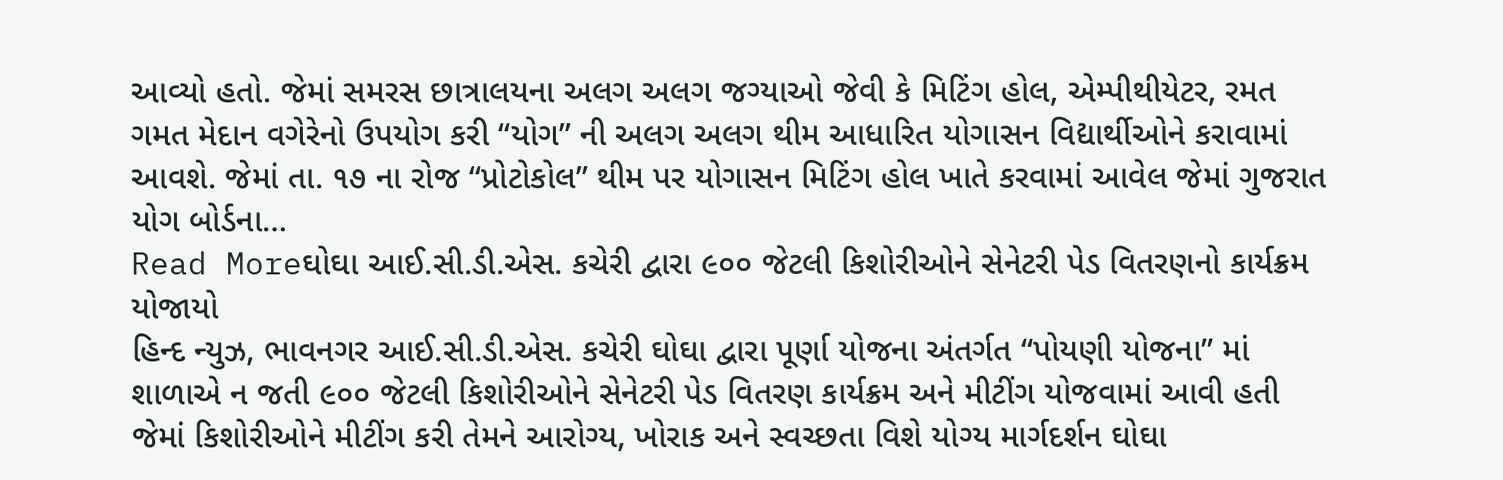આવ્યો હતો. જેમાં સમરસ છાત્રાલયના અલગ અલગ જગ્યાઓ જેવી કે મિટિંગ હોલ, એમ્પીથીયેટર, રમત ગમત મેદાન વગેરેનો ઉપયોગ કરી “યોગ” ની અલગ અલગ થીમ આધારિત યોગાસન વિદ્યાર્થીઓને કરાવામાં આવશે. જેમાં તા. ૧૭ ના રોજ “પ્રોટોકોલ” થીમ પર યોગાસન મિટિંગ હોલ ખાતે કરવામાં આવેલ જેમાં ગુજરાત યોગ બોર્ડના…
Read Moreઘોઘા આઈ.સી.ડી.એસ. કચેરી દ્વારા ૯૦૦ જેટલી કિશોરીઓને સેનેટરી પેડ વિતરણનો કાર્યક્રમ યોજાયો
હિન્દ ન્યુઝ, ભાવનગર આઈ.સી.ડી.એસ. કચેરી ઘોઘા દ્વારા પૂર્ણા યોજના અંતર્ગત “પોયણી યોજના” માં શાળાએ ન જતી ૯૦૦ જેટલી કિશોરીઓને સેનેટરી પેડ વિતરણ કાર્યક્રમ અને મીટીંગ યોજવામાં આવી હતી જેમાં કિશોરીઓને મીટીંગ કરી તેમને આરોગ્ય, ખોરાક અને સ્વચ્છતા વિશે યોગ્ય માર્ગદર્શન ઘોઘા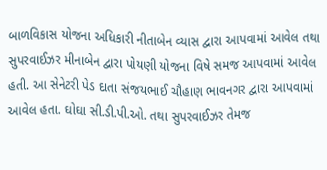બાળવિકાસ યોજના અધિકારી નીતાબેન વ્યાસ દ્વારા આપવામાં આવેલ તથા સુપરવાઈઝર મીનાબેન દ્વારા પોયણી યોજના વિષે સમજ આપવામાં આવેલ હતી. આ સેનેટરી પેડ દાતા સંજયભાઈ ચૌહાણ ભાવનગર દ્વારા આપવામાં આવેલ હતા. ઘોઘા સી.ડી.પી.ઓ. તથા સુપરવાઈઝર તેમજ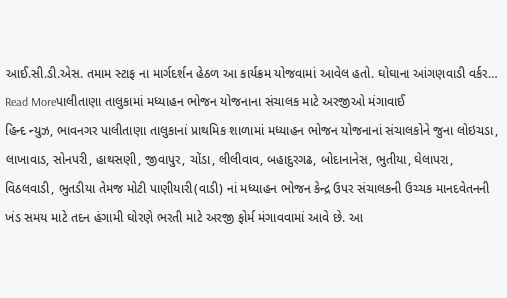આઈ.સી.ડી.એસ. તમામ સ્ટાફ ના માર્ગદર્શન હેઠળ આ કાર્યક્રમ યોજવામાં આવેલ હતો. ઘોઘાના આંગણવાડી વર્કર…
Read Moreપાલીતાણા તાલુકામાં મધ્યાહન ભોજન યોજનાના સંચાલક માટે અરજીઓ મંગાવાઈ
હિન્દ ન્યુઝ, ભાવનગર પાલીતાણા તાલુકાનાં પ્રાથમિક શાળામાં મધ્યાહન ભોજન યોજનાનાં સંચાલકોને જુના લોઇચડા, લાખાવાડ, સોનપરી, હાથસણી, જીવાપુર, ચોંડા, લીલીવાવ, બહાદુરગઢ, બોદાનાનેસ, ભુતીયા, ઘેલાપરા, વિઠલવાડી, ભુતડીયા તેમજ મોટી પાણીયારી(વાડી) નાં મધ્યાહન ભોજન કેન્દ્ર ઉપર સંચાલકની ઉચ્ચક માનદવેતનની ખંડ સમય માટે તદન હંગામી ઘોરણે ભરતી માટે અરજી ફોર્મ મંગાવવામાં આવે છે. આ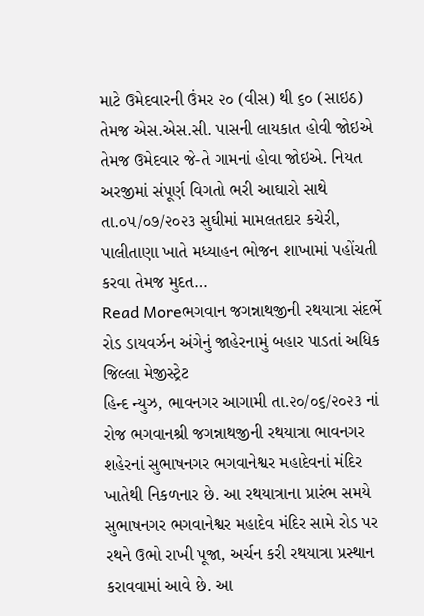માટે ઉમેદવારની ઉંમર ૨૦ (વીસ) થી ૬૦ (સાઇઠ) તેમજ એસ.એસ.સી. પાસની લાયકાત હોવી જોઇએ તેમજ ઉમેદવાર જે-તે ગામનાં હોવા જોઇએ. નિયત અરજીમાં સંપૂર્ણ વિગતો ભરી આઘારો સાથે તા.૦૫/૦૭/૨૦૨૩ સુઘીમાં મામલતદાર કચેરી, પાલીતાણા ખાતે મધ્યાહન ભોજન શાખામાં પહોંચતી કરવા તેમજ મુદત…
Read Moreભગવાન જગન્નાથજીની રથયાત્રા સંદર્ભે રોડ ડાયવર્ઝન અંગેનું જાહેરનામું બહાર પાડતાં અધિક જિલ્લા મેજીસ્ટ્રેટ
હિન્દ ન્યુઝ, ભાવનગર આગામી તા.૨૦/૦૬/૨૦૨૩ નાં રોજ ભગવાનશ્રી જગન્નાથજીની રથયાત્રા ભાવનગર શહેરનાં સુભાષનગર ભગવાનેશ્વર મહાદેવનાં મંદિર ખાતેથી નિકળનાર છે. આ રથયાત્રાના પ્રારંભ સમયે સુભાષનગર ભગવાનેશ્વર મહાદેવ મંદિર સામે રોડ પર રથને ઉભો રાખી પૂજા, અર્ચન કરી રથયાત્રા પ્રસ્થાન કરાવવામાં આવે છે. આ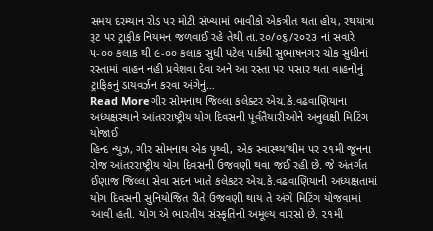સમય દરમ્યાન રોડ પર મોટી સંખ્યામાં ભાવીકો એકત્રીત થતા હોય, રથયાત્રા રૂટ પર ટ્રાફીક નિયમન જળવાઈ રહે તેથી તા.૨૦/૦૬/૨૦૨૩ નાં સવારે ૫-૦૦ કલાક થી ૯-૦૦ કલાક સુધી પટેલ પાર્કથી સુભાષનગર ચોક સુધીનાં રસ્તામાં વાહન નહી પ્રવેશવા દેવા અને આ રસ્તા પર પસાર થતા વાહનોનું ટ્રાફિકનું ડાયવર્ઝન કરવા અંગેનું…
Read Moreગીર સોમનાથ જિલ્લા કલેક્ટર એચ.કે.વઢવાણિયાના અધ્યક્ષસ્થાને આંતરરાષ્ટ્રીય યોગ દિવસની પૂર્વતૈયારીઓને અનુલક્ષી મિટિંગ યોજાઈ
હિન્દ ન્યુઝ, ગીર સોમનાથ એક પૃથ્વી, એક સ્વાસ્થ્ય’થીમ પર ૨૧મી જૂનના રોજ આંતરરાષ્ટ્રીય યોગ દિવસની ઉજવણી થવા જઈ રહી છે. જે અંતર્ગત ઈણાજ જિલ્લા સેવા સદન ખાતે કલેકટર એચ.કે.વઢવાણિયાની અધ્યક્ષતામાં યોગ દિવસની સુનિયોજિત રીતે ઉજવણી થાય તે અંગે મિટિંગ યોજવામાં આવી હતી. યોગ એ ભારતીય સંસ્કૃતિનો અમૂલ્ય વારસો છે. ૨૧મી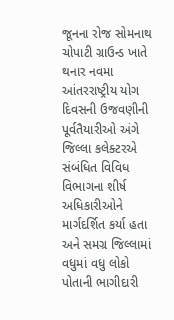જૂનના રોજ સોમનાથ ચોપાટી ગ્રાઉન્ડ ખાતે થનાર નવમા આંતરરાષ્ટ્રીય યોગ દિવસની ઉજવણીની પૂર્વતૈયારીઓ અંગે જિલ્લા કલેક્ટરએ સંબંધિત વિવિધ વિભાગના શીર્ષ અધિકારીઓને માર્ગદર્શિત કર્યા હતા અને સમગ્ર જિલ્લામાં વધુમાં વધુ લોકો પોતાની ભાગીદારી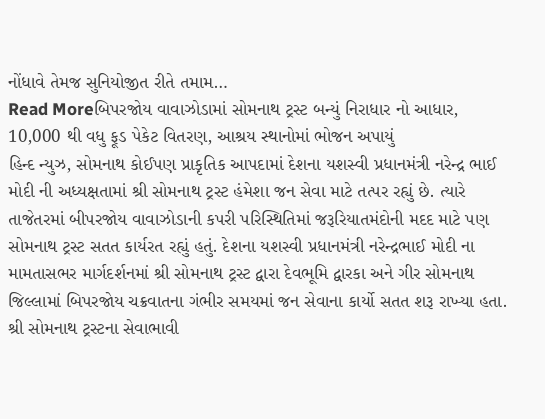નોંધાવે તેમજ સુનિયોજીત રીતે તમામ…
Read Moreબિપરજોય વાવાઝોડામાં સોમનાથ ટ્રસ્ટ બન્યું નિરાધાર નો આધાર, 10,000 થી વધુ ફૂડ પેકેટ વિતરણ, આશ્રય સ્થાનોમાં ભોજન અપાયું
હિન્દ ન્યુઝ, સોમનાથ કોઈપણ પ્રાકૃતિક આપદામાં દેશના યશસ્વી પ્રધાનમંત્રી નરેન્દ્ર ભાઈ મોદી ની અધ્યક્ષતામાં શ્રી સોમનાથ ટ્રસ્ટ હંમેશા જન સેવા માટે તત્પર રહ્યું છે. ત્યારે તાજેતરમાં બીપરજોય વાવાઝોડાની કપરી પરિસ્થિતિમાં જરૂરિયાતમંદોની મદદ માટે પણ સોમનાથ ટ્રસ્ટ સતત કાર્યરત રહ્યું હતું. દેશના યશસ્વી પ્રધાનમંત્રી નરેન્દ્રભાઈ મોદી ના મામતાસભર માર્ગદર્શનમાં શ્રી સોમનાથ ટ્રસ્ટ દ્વારા દેવભૂમિ દ્વારકા અને ગીર સોમનાથ જિલ્લામાં બિપરજોય ચક્રવાતના ગંભીર સમયમાં જન સેવાના કાર્યો સતત શરૂ રાખ્યા હતા. શ્રી સોમનાથ ટ્રસ્ટના સેવાભાવી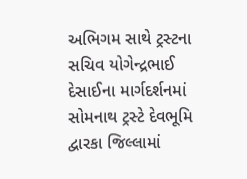અભિગમ સાથે ટ્રસ્ટના સચિવ યોગેન્દ્રભાઈ દેસાઈના માર્ગદર્શનમાં સોમનાથ ટ્રસ્ટે દેવભૂમિ દ્વારકા જિલ્લામાં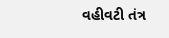વહીવટી તંત્ર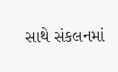સાથે સંકલનમાં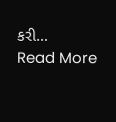કરી…
Read More